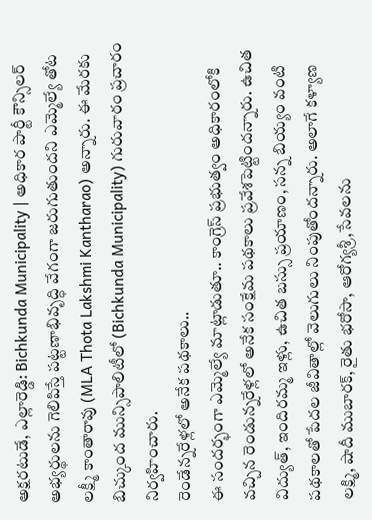అక్షరటుడే, ఎల్లారెడ్డి: Bichkunda Municipality | అధికార పార్టీ కౌన్సిలర్ అభ్యర్థులను గెలిపిస్తే పట్టణాభివృద్ధి వేగంగా జరుగుతుందని ఎమ్మెల్యే తోట లక్ష్మీ కాంతారావు (MLA Thota Lakshmi Kantharao) అన్నారు. ఈ మేరకు బిచ్కుంద మున్సిపాలిటీలో (Bichkunda Municipality) గురువారం ప్రచారం నిర్వహించారు.
రెండేన్నరేళ్లలో అనేక పథకాలు..
ఈ సందర్భంగా ఎమ్మెల్యే మాట్లాడుతూ.. కాంగ్రెస్ ప్రభుత్వం అధికారంలోకి వచ్చిన రెండున్నరేళ్లలో అనేక సంక్షేమ పథకాలు ప్రవేశపెట్టిందన్నారు. ఉచిత విద్యుత్, ఇందిరమ్మ ఇళ్లు, ఉచిత బస్సు ప్రయాణం, సన్న బియ్యం వంటి పథకాలతో పేదల జీవితాల్లో వెలుగులు నింపుతోందన్నారు. అలాగే కళ్యాణ లక్ష్మి, షాదీ ముబారక్, రైతు భరోసా, ఆరోగ్యశ్రీ,సేవలను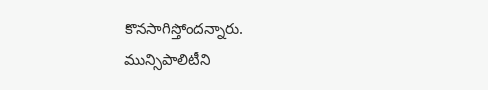కొనసాగిస్తోందన్నారు.
మున్సిపాలిటీని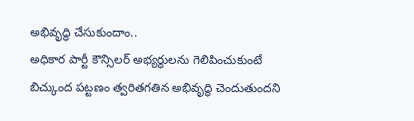అభివృద్ధి చేసుకుందాం..
అధికార పార్టీ కౌన్సిలర్ అభ్యర్థులను గెలిపించుకుంటే బిచ్కుంద పట్టణం త్వరితగతిన అభివృద్ధి చెందుతుందని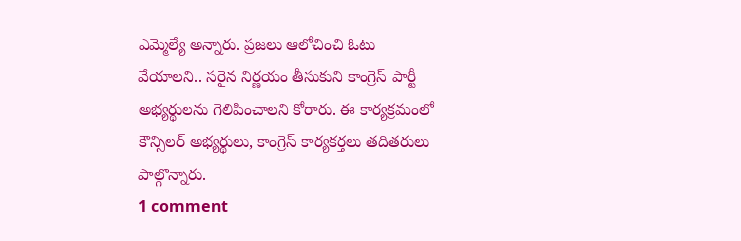ఎమ్మెల్యే అన్నారు. ప్రజలు ఆలోచించి ఓటు వేయాలని.. సరైన నిర్ణయం తీసుకుని కాంగ్రెస్ పార్టీ అభ్యర్థులను గెలిపించాలని కోరారు. ఈ కార్యక్రమంలో కౌన్సిలర్ అభ్యర్థులు, కాంగ్రెస్ కార్యకర్తలు తదితరులు పాల్గొన్నారు.
1 comment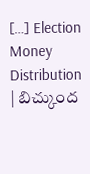[…] Election Money Distribution | బిచ్కుంద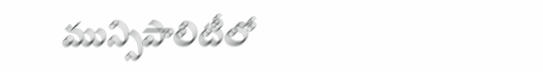మున్సిపాలిటీలో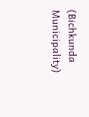(Bichkunda Municipality)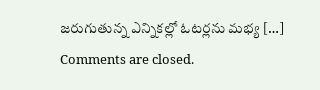జరుగుతున్న ఎన్నికల్లో ఓటర్లను మభ్య […]
Comments are closed.